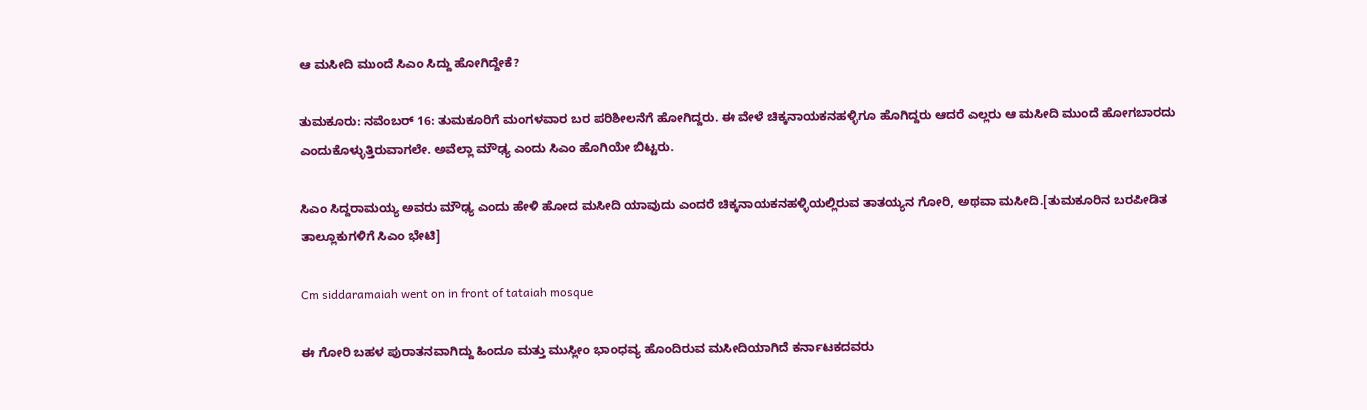ಆ ಮಸೀದಿ ಮುಂದೆ ಸಿಎಂ ಸಿದ್ದು ಹೋಗಿದ್ದೇಕೆ?

ತುಮಕೂರು: ನವೆಂಬರ್ 16: ತುಮಕೂರಿಗೆ ಮಂಗಳವಾರ ಬರ ಪರಿಶೀಲನೆಗೆ ಹೋಗಿದ್ದರು. ಈ ವೇಳೆ ಚಿಕ್ಕನಾಯಕನಹಳ್ಳಿಗೂ ಹೊಗಿದ್ದರು ಆದರೆ ಎಲ್ಲರು ಆ ಮಸೀದಿ ಮುಂದೆ ಹೋಗಬಾರದು ಎಂದುಕೊಳ್ಳುತ್ತಿರುವಾಗಲೇ. ಅವೆಲ್ಲಾ ಮೌಢ್ಯ ಎಂದು ಸಿಎಂ ಹೊಗಿಯೇ ಬಿಟ್ಟರು.

ಸಿಎಂ ಸಿದ್ದರಾಮಯ್ಯ ಅವರು ಮೌಢ್ಯ ಎಂದು ಹೇಳಿ ಹೋದ ಮಸೀದಿ ಯಾವುದು ಎಂದರೆ ಚಿಕ್ಕನಾಯಕನಹಳ್ಳಿಯಲ್ಲಿರುವ ತಾತಯ್ಯನ ಗೋರಿ, ಅಥವಾ ಮಸೀದಿ.[ತುಮಕೂರಿನ ಬರಪೀಡಿತ ತಾಲ್ಲೂಕುಗಳಿಗೆ ಸಿಎಂ ಭೇಟಿ]

Cm siddaramaiah went on in front of tataiah mosque

ಈ ಗೋರಿ ಬಹಳ ಪುರಾತನವಾಗಿದ್ದು ಹಿಂದೂ ಮತ್ತು ಮುಸ್ಲೀಂ ಭಾಂಧವ್ಯ ಹೊಂದಿರುವ ಮಸೀದಿಯಾಗಿದೆ ಕರ್ನಾಟಕದವರು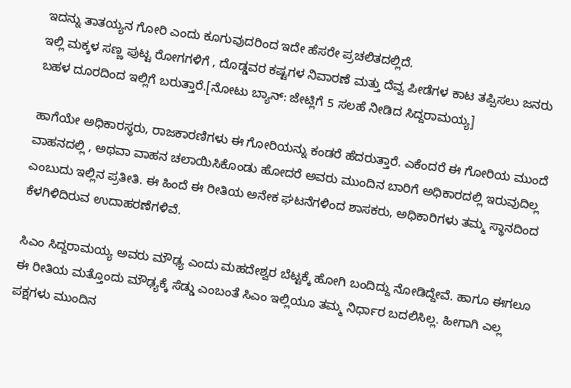ಇದನ್ನು ತಾತಯ್ಯನ ಗೋರಿ ಎಂದು ಕೂಗುವುದರಿಂದ ಇದೇ ಹೆಸರೇ ಪ್ರಚಲಿತದಲ್ಲಿದೆ.
ಇಲ್ಲಿ ಮಕ್ಕಳ ಸಣ್ಣ ಪುಟ್ಟ ರೋಗಗಳಿಗೆ , ದೊಡ್ಡವರ ಕಷ್ಟಗಳ ನಿವಾರಣೆ ಮತ್ತು ದೆವ್ವ ಪೀಡೆಗಳ ಕಾಟ ತಪ್ಪಿಸಲು ಜನರು ಬಹಳ ದೂರದಿಂದ ಇಲ್ಲಿಗೆ ಬರುತ್ತಾರೆ.[ನೋಟು ಬ್ಯಾನ್: ಜೇಟ್ಲಿಗೆ 5 ಸಲಹೆ ನೀಡಿದ ಸಿದ್ದರಾಮಯ್ಯ]

ಹಾಗೆಯೇ ಅಧಿಕಾರಸ್ಥರು, ರಾಜಕಾರಣಿಗಳು ಈ ಗೋರಿಯನ್ನು ಕಂಡರೆ ಹೆದರುತ್ತಾರೆ. ಎಕೆಂದರೆ ಈ ಗೋರಿಯ ಮುಂದೆ ವಾಹನದಲ್ಲಿ , ಅಥವಾ ವಾಹನ ಚಲಾಯಿಸಿಕೊಂಡು ಹೋದರೆ ಅವರು ಮುಂದಿನ ಬಾರಿಗೆ ಅಧಿಕಾರದಲ್ಲಿ ಇರುವುದಿಲ್ಲ ಎಂಬುದು ಇಲ್ಲಿನ ಪ್ರತೀತಿ. ಈ ಹಿಂದೆ ಈ ರೀತಿಯ ಅನೇಕ ಘಟನೆಗಳಿಂದ ಶಾಸಕರು, ಅಧಿಕಾರಿಗಳು ತಮ್ಮ ಸ್ಥಾನದಿಂದ ಕೆಳಗಿಳಿದಿರುವ ಉದಾಹರಣೆಗಳಿವೆ.

ಸಿಎಂ ಸಿದ್ದರಾಮಯ್ಯ ಅವರು ಮೌಢ್ಯ ಎಂದು ಮಹದೇಶ್ವರ ಬೆಟ್ಟಕ್ಕೆ ಹೋಗಿ ಬಂದಿದ್ದು ನೋಡಿದ್ದೇವೆ. ಹಾಗೂ ಈಗಲೂ ಈ ರೀತಿಯ ಮತ್ತೊಂದು ಮೌಢ್ಯಕ್ಕೆ ಸೆಡ್ಡು ಎಂಬಂತೆ ಸಿಎಂ ಇಲ್ಲಿಯೂ ತಮ್ಮ ನಿರ್ಧಾರ ಬದಲಿಸಿಲ್ಲ. ಹೀಗಾಗಿ ಎಲ್ಲ ಪಕ್ಷಗಳು ಮುಂದಿನ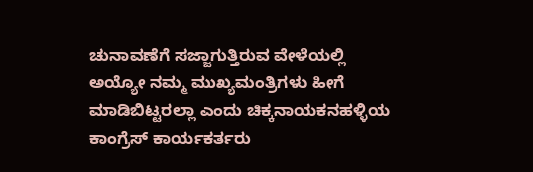ಚುನಾವಣೆಗೆ ಸಜ್ಜಾಗುತ್ತಿರುವ ವೇಳೆಯಲ್ಲಿ ಅಯ್ಯೋ ನಮ್ಮ ಮುಖ್ಯಮಂತ್ರಿಗಳು ಹೀಗೆ ಮಾಡಿಬಿಟ್ಟರಲ್ಲಾ ಎಂದು ಚಿಕ್ಕನಾಯಕನಹಳ್ಳಿಯ ಕಾಂಗ್ರೆಸ್ ಕಾರ್ಯಕರ್ತರು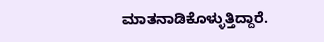ಮಾತನಾಡಿಕೊಳ್ಳುತ್ತಿದ್ದಾರೆ.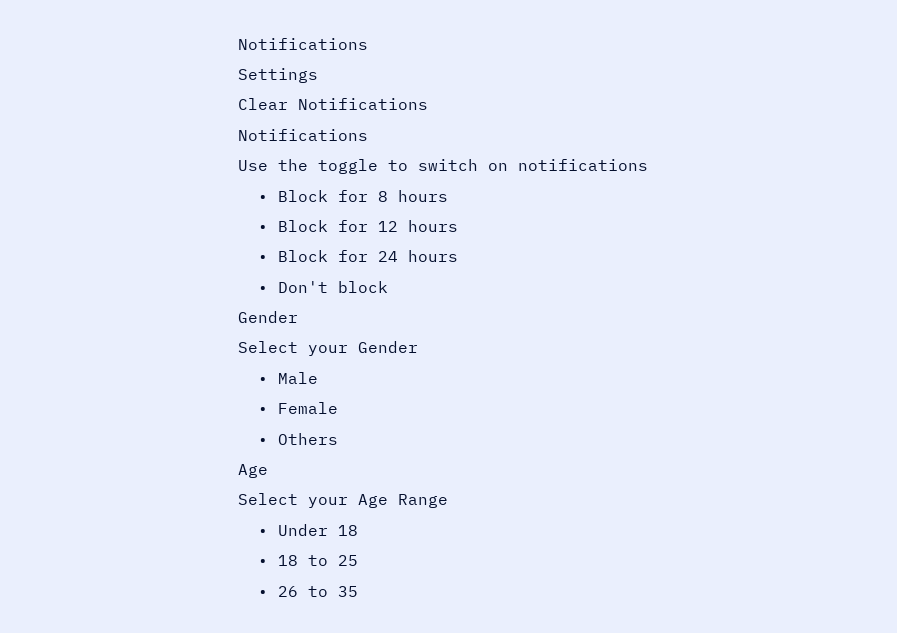Notifications
Settings
Clear Notifications
Notifications
Use the toggle to switch on notifications
  • Block for 8 hours
  • Block for 12 hours
  • Block for 24 hours
  • Don't block
Gender
Select your Gender
  • Male
  • Female
  • Others
Age
Select your Age Range
  • Under 18
  • 18 to 25
  • 26 to 35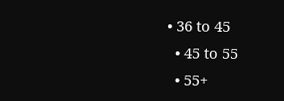• 36 to 45
  • 45 to 55
  • 55+